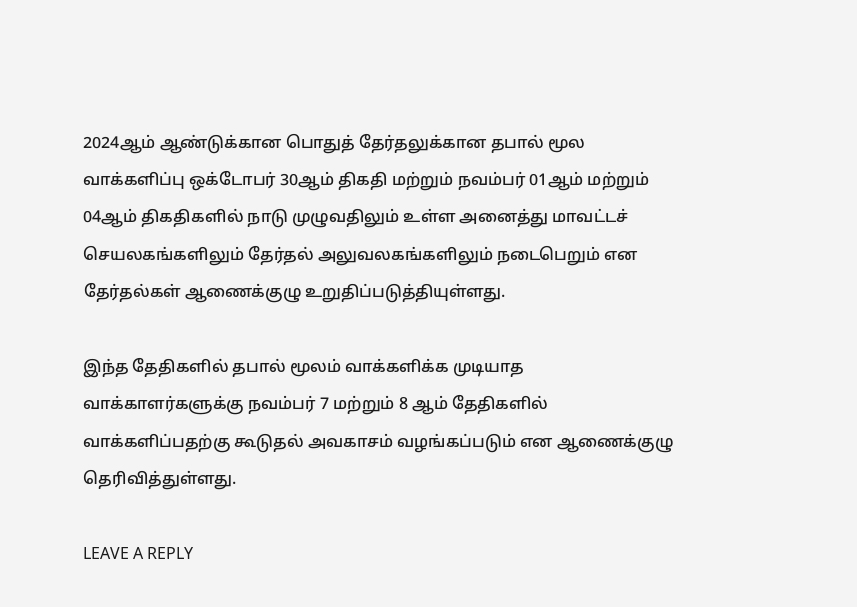2024ஆம் ஆண்டுக்கான பொதுத் தேர்தலுக்கான தபால் மூல வாக்களிப்பு ஒக்டோபர் 30ஆம் திகதி மற்றும் நவம்பர் 01ஆம் மற்றும் 04ஆம் திகதிகளில் நாடு முழுவதிலும் உள்ள அனைத்து மாவட்டச் செயலகங்களிலும் தேர்தல் அலுவலகங்களிலும் நடைபெறும் என தேர்தல்கள் ஆணைக்குழு உறுதிப்படுத்தியுள்ளது.

இந்த தேதிகளில் தபால் மூலம் வாக்களிக்க முடியாத வாக்காளர்களுக்கு நவம்பர் 7 மற்றும் 8 ஆம் தேதிகளில் வாக்களிப்பதற்கு கூடுதல் அவகாசம் வழங்கப்படும் என ஆணைக்குழு தெரிவித்துள்ளது.

LEAVE A REPLY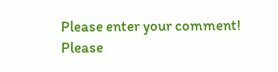Please enter your comment!
Please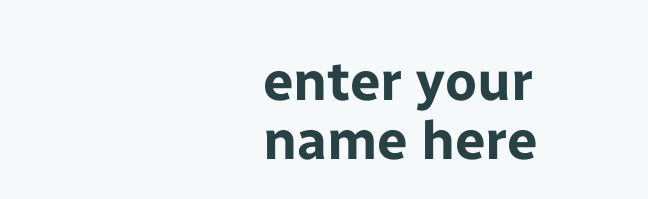enter your name here